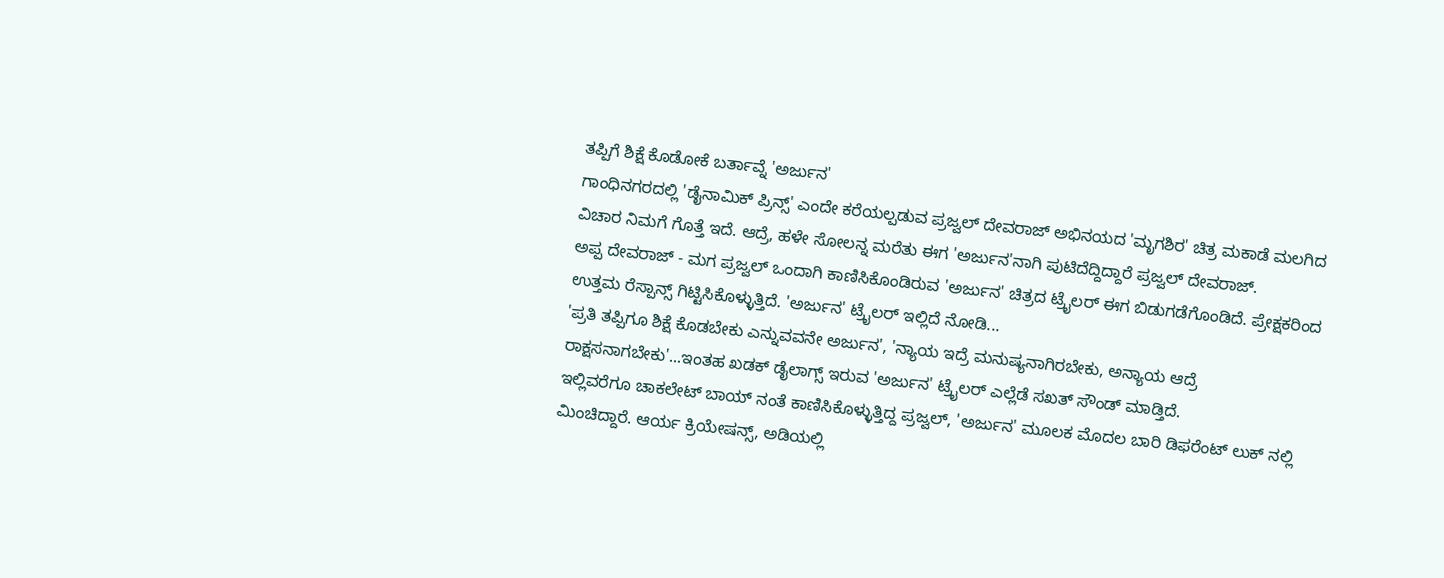ತಪ್ಪಿಗೆ ಶಿಕ್ಷೆ ಕೊಡೋಕೆ ಬರ್ತಾವ್ನೆ 'ಅರ್ಜುನ'
ಗಾಂಧಿನಗರದಲ್ಲಿ 'ಡೈನಾಮಿಕ್ ಪ್ರಿನ್ಸ್' ಎಂದೇ ಕರೆಯಲ್ಪಡುವ ಪ್ರಜ್ವಲ್ ದೇವರಾಜ್ ಅಭಿನಯದ 'ಮೃಗಶಿರ' ಚಿತ್ರ ಮಕಾಡೆ ಮಲಗಿದ ವಿಚಾರ ನಿಮಗೆ ಗೊತ್ತೆ ಇದೆ. ಆದ್ರೆ, ಹಳೇ ಸೋಲನ್ನ ಮರೆತು ಈಗ 'ಅರ್ಜುನ'ನಾಗಿ ಪುಟಿದೆದ್ದಿದ್ದಾರೆ ಪ್ರಜ್ವಲ್ ದೇವರಾಜ್.
ಅಪ್ಪ ದೇವರಾಜ್ - ಮಗ ಪ್ರಜ್ವಲ್ ಒಂದಾಗಿ ಕಾಣಿಸಿಕೊಂಡಿರುವ 'ಅರ್ಜುನ' ಚಿತ್ರದ ಟ್ರೈಲರ್ ಈಗ ಬಿಡುಗಡೆಗೊಂಡಿದೆ. ಪ್ರೇಕ್ಷಕರಿಂದ ಉತ್ತಮ ರೆಸ್ಪಾನ್ಸ್ ಗಿಟ್ಟಿಸಿಕೊಳ್ಳುತ್ತಿದೆ. 'ಅರ್ಜುನ' ಟ್ರೈಲರ್ ಇಲ್ಲಿದೆ ನೋಡಿ...
'ಪ್ರತಿ ತಪ್ಪಿಗೂ ಶಿಕ್ಷೆ ಕೊಡಬೇಕು ಎನ್ನುವವನೇ ಅರ್ಜುನ', 'ನ್ಯಾಯ ಇದ್ರೆ ಮನುಷ್ಯನಾಗಿರಬೇಕು, ಅನ್ಯಾಯ ಆದ್ರೆ ರಾಕ್ಷಸನಾಗಬೇಕು'...ಇಂತಹ ಖಡಕ್ ಡೈಲಾಗ್ಸ್ ಇರುವ 'ಅರ್ಜುನ' ಟ್ರೈಲರ್ ಎಲ್ಲೆಡೆ ಸಖತ್ ಸೌಂಡ್ ಮಾಡ್ತಿದೆ.
ಇಲ್ಲಿವರೆಗೂ ಚಾಕಲೇಟ್ ಬಾಯ್ ನಂತೆ ಕಾಣಿಸಿಕೊಳ್ಳುತ್ತಿದ್ದ ಪ್ರಜ್ವಲ್, 'ಅರ್ಜುನ' ಮೂಲಕ ಮೊದಲ ಬಾರಿ ಡಿಫರೆಂಟ್ ಲುಕ್ ನಲ್ಲಿ ಮಿಂಚಿದ್ದಾರೆ. ಆರ್ಯ ಕ್ರಿಯೇಷನ್ಸ್, ಅಡಿಯಲ್ಲಿ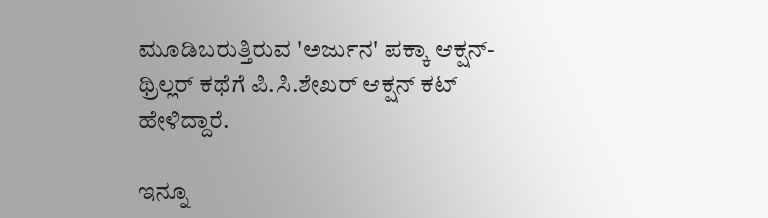ಮೂಡಿಬರುತ್ತಿರುವ 'ಅರ್ಜುನ' ಪಕ್ಕಾ ಆಕ್ಷನ್-ಥ್ರಿಲ್ಲರ್ ಕಥೆಗೆ ಪಿ.ಸಿ.ಶೇಖರ್ ಆಕ್ಷನ್ ಕಟ್ ಹೇಳಿದ್ದಾರೆ.

ಇನ್ನೂ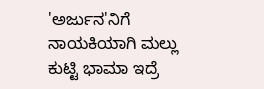'ಅರ್ಜುನ'ನಿಗೆ ನಾಯಕಿಯಾಗಿ ಮಲ್ಲು ಕುಟ್ಟಿ ಭಾಮಾ ಇದ್ರೆ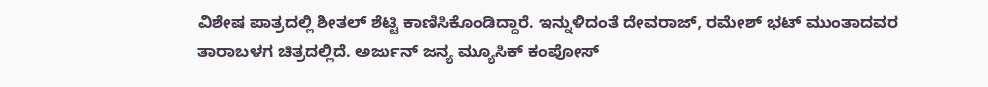ವಿಶೇಷ ಪಾತ್ರದಲ್ಲಿ ಶೀತಲ್ ಶೆಟ್ಟಿ ಕಾಣಿಸಿಕೊಂಡಿದ್ದಾರೆ. ಇನ್ನುಳಿದಂತೆ ದೇವರಾಜ್, ರಮೇಶ್ ಭಟ್ ಮುಂತಾದವರ ತಾರಾಬಳಗ ಚಿತ್ರದಲ್ಲಿದೆ. ಅರ್ಜುನ್ ಜನ್ಯ ಮ್ಯೂಸಿಕ್ ಕಂಪೋಸ್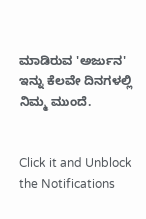ಮಾಡಿರುವ 'ಅರ್ಜುನ' ಇನ್ನು ಕೆಲವೇ ದಿನಗಳಲ್ಲಿ ನಿಮ್ಮ ಮುಂದೆ.


Click it and Unblock the Notifications